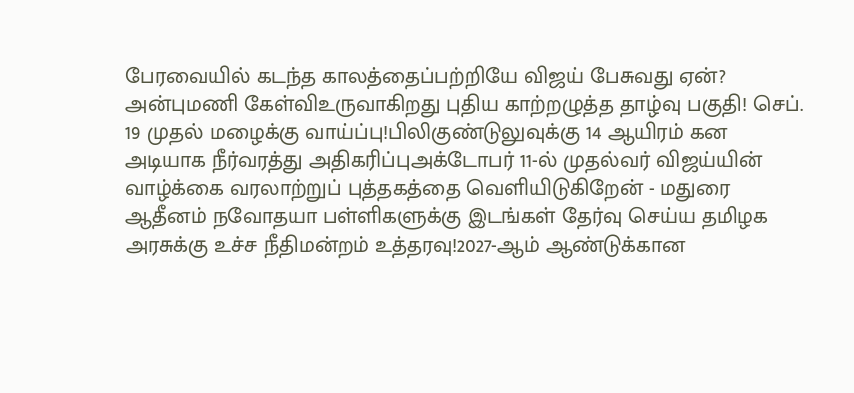பேரவையில் கடந்த காலத்தைப்பற்றியே விஜய் பேசுவது ஏன்? அன்புமணி கேள்விஉருவாகிறது புதிய காற்றழுத்த தாழ்வு பகுதி! செப். 19 முதல் மழைக்கு வாய்ப்பு!பிலிகுண்டுலுவுக்கு 14 ஆயிரம் கன அடியாக நீர்வரத்து அதிகரிப்புஅக்டோபர் 11-ல் முதல்வர் விஜய்யின் வாழ்க்கை வரலாற்றுப் புத்தகத்தை வெளியிடுகிறேன் - மதுரை ஆதீனம் நவோதயா பள்ளிகளுக்கு இடங்கள் தேர்வு செய்ய தமிழக அரசுக்கு உச்ச நீதிமன்றம் உத்தரவு!2027-ஆம் ஆண்டுக்கான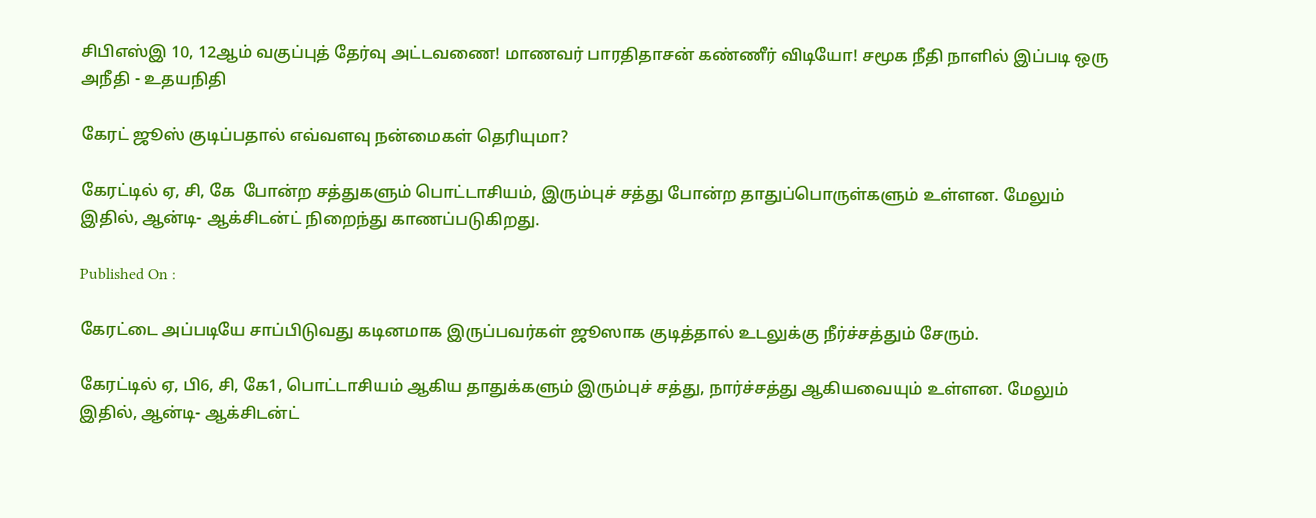சிபிஎஸ்இ 10, 12ஆம் வகுப்புத் தேர்வு அட்டவணை! மாணவர் பாரதிதாசன் கண்ணீர் விடியோ! சமூக நீதி நாளில் இப்படி ஒரு அநீதி - உதயநிதி

கேரட் ஜூஸ் குடிப்பதால் எவ்வளவு நன்மைகள் தெரியுமா?

கேரட்டில் ஏ, சி, கே  போன்ற சத்துகளும் பொட்டாசியம், இரும்புச் சத்து போன்ற தாதுப்பொருள்களும் உள்ளன. மேலும் இதில், ஆன்டி- ஆக்சிடன்ட் நிறைந்து காணப்படுகிறது.

Published On :

கேரட்டை அப்படியே சாப்பிடுவது கடினமாக இருப்பவர்கள் ஜூஸாக குடித்தால் உடலுக்கு நீர்ச்சத்தும் சேரும்.

கேரட்டில் ஏ, பி6, சி, கே1, பொட்டாசியம் ஆகிய தாதுக்களும் இரும்புச் சத்து, நார்ச்சத்து ஆகியவையும் உள்ளன. மேலும் இதில், ஆன்டி- ஆக்சிடன்ட்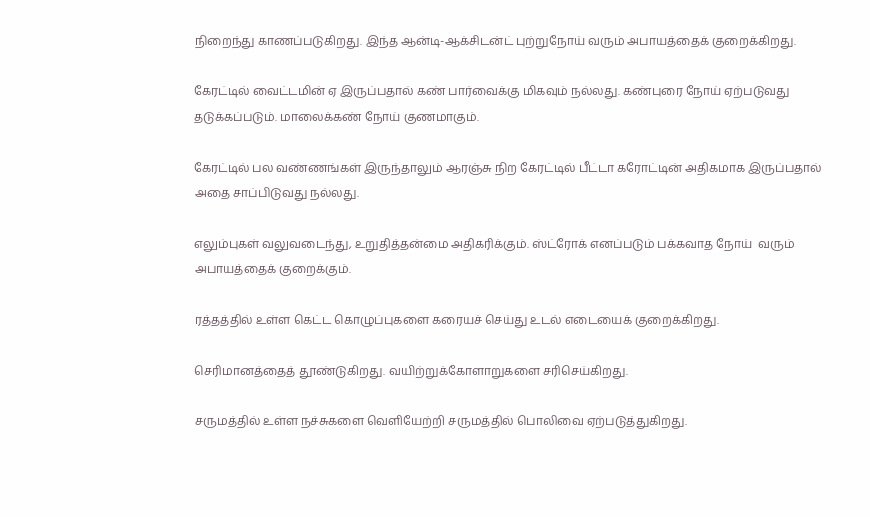நிறைந்து காணப்படுகிறது. இந்த ஆன்டி-ஆக்சிடன்ட் புற்றுநோய் வரும் அபாயத்தைக் குறைக்கிறது.

கேரட்டில் வைட்டமின் ஏ இருப்பதால் கண் பார்வைக்கு மிகவும் நல்லது. கண்புரை நோய் ஏற்படுவது தடுக்கப்படும். மாலைக்கண் நோய் குணமாகும்.

கேரட்டில் பல வண்ணங்கள் இருந்தாலும் ஆரஞ்சு நிற கேரட்டில் பீட்டா கரோட்டின் அதிகமாக இருப்பதால் அதை சாப்பிடுவது நல்லது.

எலும்புகள் வலுவடைந்து, உறுதித்தன்மை அதிகரிக்கும். ஸ்ட்ரோக் எனப்படும் பக்கவாத நோய்  வரும் அபாயத்தைக் குறைக்கும்.

ரத்தத்தில் உள்ள கெட்ட கொழுப்புகளை கரையச் செய்து உடல் எடையைக் குறைக்கிறது.

செரிமானத்தைத் தூண்டுகிறது. வயிற்றுக்கோளாறுகளை சரிசெய்கிறது.

சருமத்தில் உள்ள நச்சுகளை வெளியேற்றி சருமத்தில் பொலிவை ஏற்படுத்துகிறது.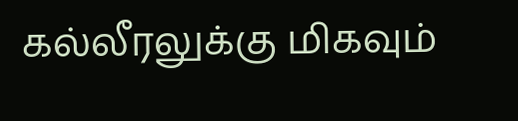கல்லீரலுக்கு மிகவும்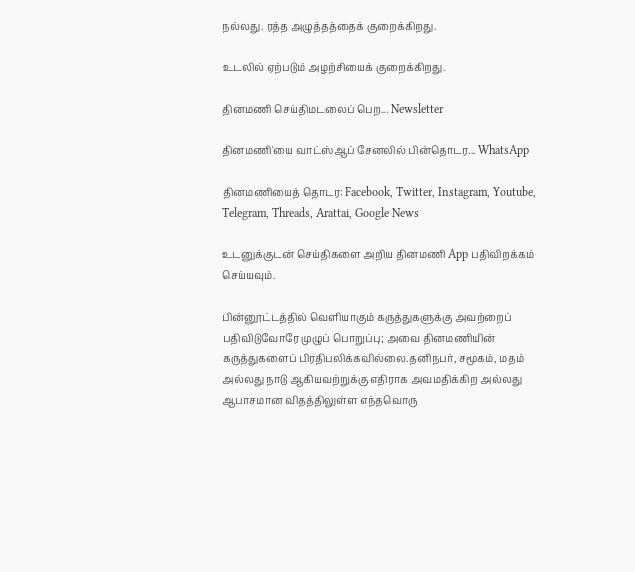நல்லது. ரத்த அழுத்தத்தைக் குறைக்கிறது.

உடலில் ஏற்படும் அழற்சியைக் குறைக்கிறது.

தினமணி செய்திமடலைப் பெற... Newsletter

தினமணி'யை வாட்ஸ்ஆப் சேனலில் பின்தொடர... WhatsApp

தினமணியைத் தொடர: Facebook, Twitter, Instagram, Youtube, Telegram, Threads, Arattai, Google News

உடனுக்குடன் செய்திகளை அறிய தினமணி App பதிவிறக்கம் செய்யவும்.

பின்னூட்டத்தில் வெளியாகும் கருத்துகளுக்கு அவற்றைப் பதிவிடுவோரே முழுப் பொறுப்பு; அவை தினமணியின் கருத்துகளைப் பிரதிபலிக்கவில்லை.தனிநபர், சமூகம், மதம் அல்லது நாடு ஆகியவற்றுக்கு எதிராக அவமதிக்கிற அல்லது ஆபாசமான விதத்திலுள்ள எந்தவொரு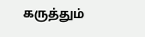கருத்தும்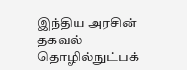இந்திய அரசின் தகவல் தொழில்நுட்பக்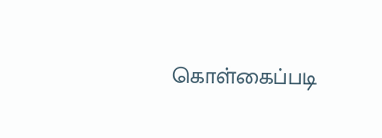கொள்கைப்படி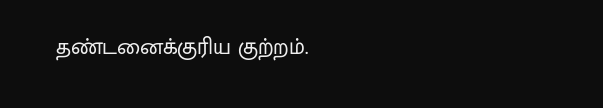தண்டனைக்குரிய குற்றம்.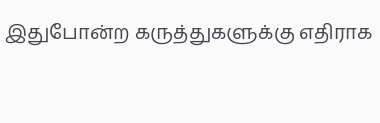இதுபோன்ற கருத்துகளுக்கு எதிராக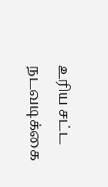உரிய சட்ட நடவடிக்கை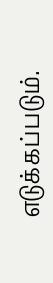எடுக்கப்படும்.